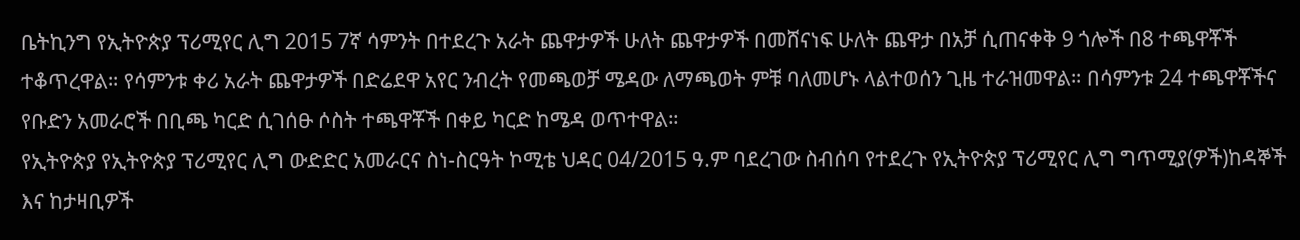ቤትኪንግ የኢትዮጵያ ፕሪሚየር ሊግ 2015 7ኛ ሳምንት በተደረጉ አራት ጨዋታዎች ሁለት ጨዋታዎች በመሸናነፍ ሁለት ጨዋታ በአቻ ሲጠናቀቅ 9 ጎሎች በ8 ተጫዋቾች ተቆጥረዋል። የሳምንቱ ቀሪ አራት ጨዋታዎች በድሬደዋ አየር ንብረት የመጫወቻ ሜዳው ለማጫወት ምቹ ባለመሆኑ ላልተወሰን ጊዜ ተራዝመዋል። በሳምንቱ 24 ተጫዋቾችና የቡድን አመራሮች በቢጫ ካርድ ሲገሰፁ ሶስት ተጫዋቾች በቀይ ካርድ ከሜዳ ወጥተዋል።
የኢትዮጵያ የኢትዮጵያ ፕሪሚየር ሊግ ውድድር አመራርና ስነ-ስርዓት ኮሚቴ ህዳር 04/2015 ዓ.ም ባደረገው ስብሰባ የተደረጉ የኢትዮጵያ ፕሪሚየር ሊግ ግጥሚያ(ዎች)ከዳኞች እና ከታዛቢዎች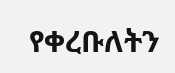የቀረቡለትን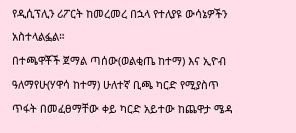የዲሲፕሊን ሪፖርት ከመረመረ በኋላ የተለያዩ ውሳኔዎችን አስተላልፏል።
በተጫዋቾች ጀማል ጣሰው(ወልቂጤ ከተማ) እና ኢዮብ ዓለማየሁ(ሃዋሳ ከተማ) ሁለተኛ ቢጫ ካርድ የሚያስጥ ጥፋት በመፈፀማቸው ቀይ ካርድ አይተው ከጨዋታ ሜዳ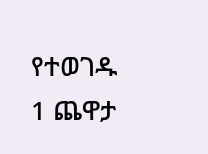የተወገዱ 1 ጨዋታ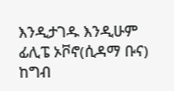እንዲታገዱ እንዲሁም ፊሊፔ ኦቮኖ(ሲዳማ ቡና) ከግብ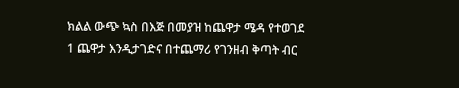ክልል ውጭ ኳስ በእጅ በመያዝ ከጨዋታ ሜዳ የተወገደ 1 ጨዋታ እንዲታገድና በተጨማሪ የገንዘብ ቅጣት ብር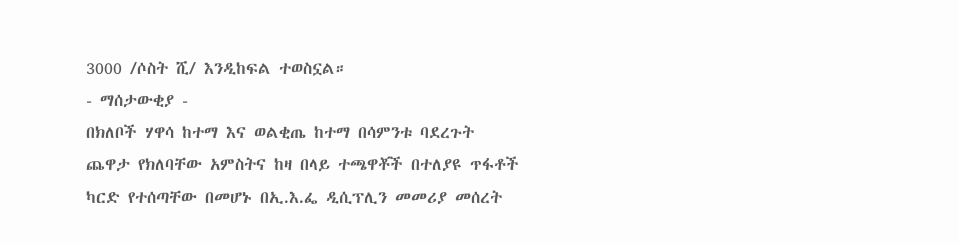3000 /ሶስት ሺ/ እንዲከፍል ተወስኗል።
- ማሰታውቂያ -
በክለቦች ሃዋሳ ከተማ እና ወልቂጤ ከተማ በሳምንቱ ባደረጉት ጨዋታ የክለባቸው አምስትና ከዛ በላይ ተጫዋቾች በተለያዩ ጥፋቶች ካርድ የተሰጣቸው በመሆኑ በኢ.እ.ፌ ዲሲፕሊን መመሪያ መሰረት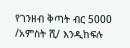የገንዘብ ቅጣት ብር 5000 /አምስት ሺ/ እንዲከፍሉ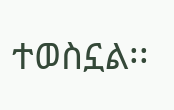ተወስኗል፡፡